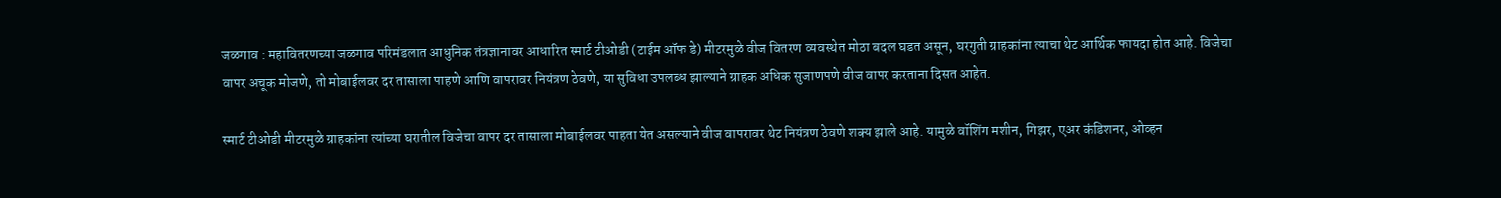जळगाव : महावितरणच्या जळगाव परिमंडलात आधुनिक तंत्रज्ञानावर आधारित स्मार्ट टीओडी (टाईम ऑफ डे) मीटरमुळे वीज वितरण व्यवस्थेत मोठा बदल घडत असून, घरगुती ग्राहकांना त्याचा थेट आर्थिक फायदा होत आहे. विजेचा वापर अचूक मोजणे, तो मोबाईलवर दर तासाला पाहणे आणि वापरावर नियंत्रण ठेवणे, या सुविधा उपलब्ध झाल्याने ग्राहक अधिक सुजाणपणे वीज वापर करताना दिसत आहेत.

स्मार्ट टीओडी मीटरमुळे ग्राहकांना त्यांच्या घरातील विजेचा वापर दर तासाला मोबाईलवर पाहता येत असल्याने वीज वापरावर थेट नियंत्रण ठेवणे शक्य झाले आहे. यामुळे वॉशिंग मशीन, गिझर, एअर कंडिशनर, ओव्हन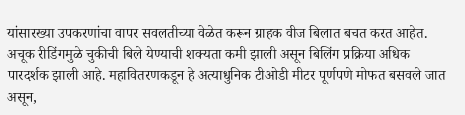यांसारख्या उपकरणांचा वापर सवलतीच्या वेळेत करून ग्राहक वीज बिलात बचत करत आहेत. अचूक रीडिंगमुळे चुकीची बिले येण्याची शक्यता कमी झाली असून बिलिंग प्रक्रिया अधिक पारदर्शक झाली आहे. महावितरणकडून हे अत्याधुनिक टीओडी मीटर पूर्णपणे मोफत बसवले जात असून,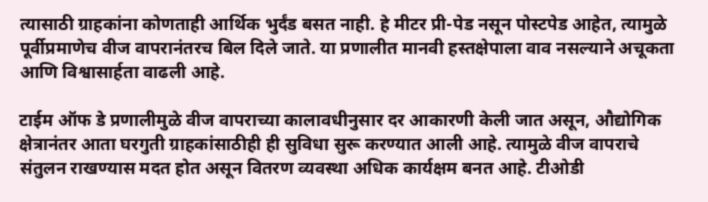त्यासाठी ग्राहकांना कोणताही आर्थिक भुर्दंड बसत नाही. हे मीटर प्री-पेड नसून पोस्टपेड आहेत, त्यामुळे पूर्वीप्रमाणेच वीज वापरानंतरच बिल दिले जाते. या प्रणालीत मानवी हस्तक्षेपाला वाव नसल्याने अचूकता आणि विश्वासार्हता वाढली आहे.

टाईम ऑफ डे प्रणालीमुळे वीज वापराच्या कालावधीनुसार दर आकारणी केली जात असून, औद्योगिक क्षेत्रानंतर आता घरगुती ग्राहकांसाठीही ही सुविधा सुरू करण्यात आली आहे. त्यामुळे वीज वापराचे संतुलन राखण्यास मदत होत असून वितरण व्यवस्था अधिक कार्यक्षम बनत आहे. टीओडी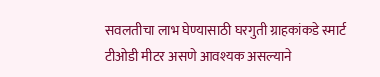सवलतीचा लाभ घेण्यासाठी घरगुती ग्राहकांकडे स्मार्ट टीओडी मीटर असणे आवश्यक असल्याने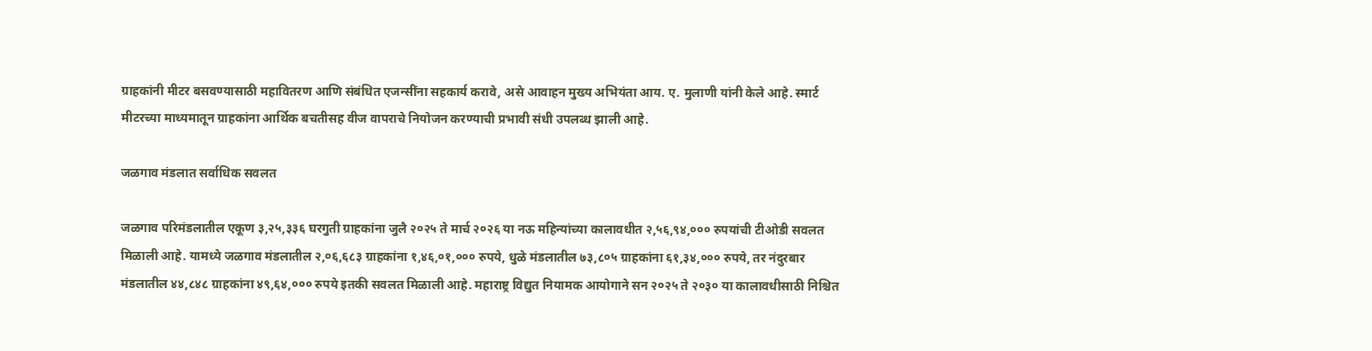ग्राहकांनी मीटर बसवण्यासाठी महावितरण आणि संबंधित एजन्सींना सहकार्य करावे, असे आवाहन मुख्य अभियंता आय. ए. मुलाणी यांनी केले आहे. स्मार्ट मीटरच्या माध्यमातून ग्राहकांना आर्थिक बचतीसह वीज वापराचे नियोजन करण्याची प्रभावी संधी उपलब्ध झाली आहे.

जळगाव मंडलात सर्वाधिक सवलत

जळगाव परिमंडलातील एकूण ३,२५,३३६ घरगुती ग्राहकांना जुलै २०२५ ते मार्च २०२६ या नऊ महिन्यांच्या कालावधीत २,५६,९४,००० रुपयांची टीओडी सवलत मिळाली आहे. यामध्ये जळगाव मंडलातील २,०६,६८३ ग्राहकांना १,४६,०१,००० रुपये, धुळे मंडलातील ७३,८०५ ग्राहकांना ६१,३४,००० रुपये, तर नंदुरबार मंडलातील ४४,८४८ ग्राहकांना ४९,६४,००० रुपये इतकी सवलत मिळाली आहे. महाराष्ट्र विद्युत नियामक आयोगाने सन २०२५ ते २०३० या कालावधीसाठी निश्चित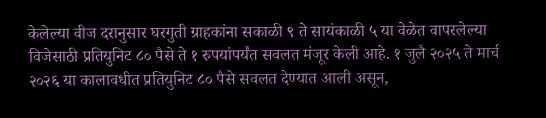केलेल्या वीज दरानुसार घरगुती ग्राहकांना सकाळी ९ ते सायंकाळी ५ या वेळेत वापरलेल्या विजेसाठी प्रतियुनिट ८० पैसे ते १ रुपयांपर्यंत सवलत मंजूर केली आहे. १ जुलै २०२५ ते मार्च २०२६ या कालावधीत प्रतियुनिट ८० पैसे सवलत देण्यात आली असून,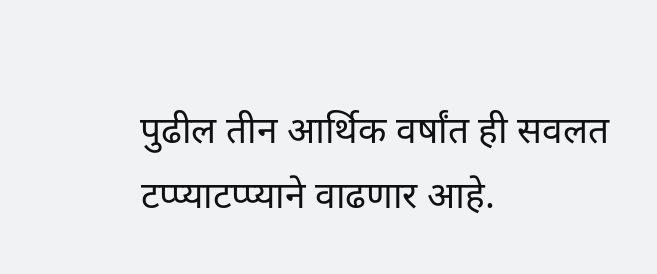पुढील तीन आर्थिक वर्षांत ही सवलत टप्प्याटप्प्याने वाढणार आहे.